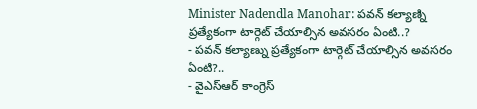Minister Nadendla Manohar: పవన్ కల్యాణ్ని ప్రత్యేకంగా టార్గెట్ చేయాల్సిన అవసరం ఏంటి..?
- పవన్ కల్యాణ్ను ప్రత్యేకంగా టార్గెట్ చేయాల్సిన అవసరం ఏంటి?..
- వైఎస్ఆర్ కాంగ్రెస్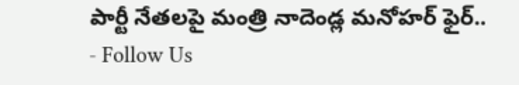పార్టీ నేతలపై మంత్రి నాదెండ్ల మనోహర్ ఫైర్..
- Follow Us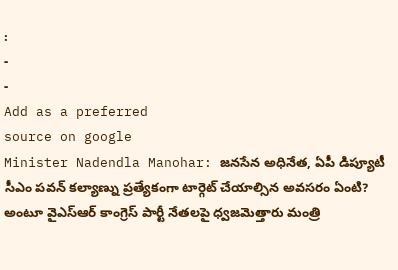:
-
-
Add as a preferred
source on google
Minister Nadendla Manohar: జనసేన అధినేత, ఏపీ డిప్యూటీ సీఎం పవన్ కల్యాణ్ను ప్రత్యేకంగా టార్గెట్ చేయాల్సిన అవసరం ఏంటి? అంటూ వైఎస్ఆర్ కాంగ్రెస్ పార్టీ నేతలపై ధ్వజమెత్తారు మంత్రి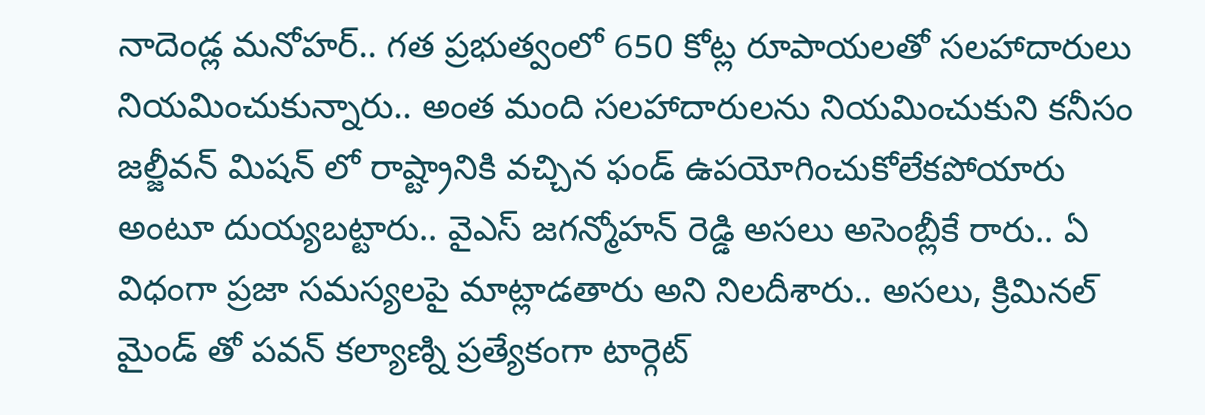నాదెండ్ల మనోహర్.. గత ప్రభుత్వంలో 650 కోట్ల రూపాయలతో సలహాదారులు నియమించుకున్నారు.. అంత మంది సలహాదారులను నియమించుకుని కనీసం జల్జీవన్ మిషన్ లో రాష్ట్రానికి వచ్చిన ఫండ్ ఉపయోగించుకోలేకపోయారు అంటూ దుయ్యబట్టారు.. వైఎస్ జగన్మోహన్ రెడ్డి అసలు అసెంబ్లీకే రారు.. ఏ విధంగా ప్రజా సమస్యలపై మాట్లాడతారు అని నిలదీశారు.. అసలు, క్రిమినల్ మైండ్ తో పవన్ కల్యాణ్ని ప్రత్యేకంగా టార్గెట్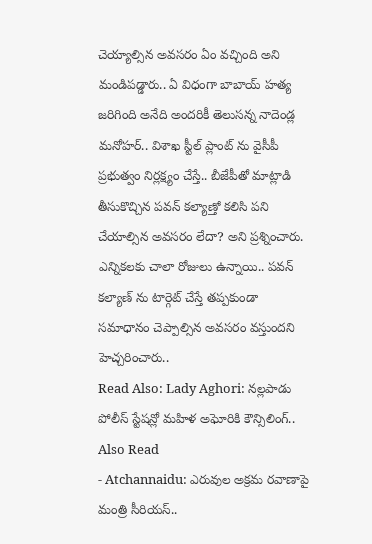చెయ్యాల్సిన అవసరం ఏం వచ్చింది అని మండిపడ్డారు.. ఏ విధంగా బాబాయ్ హత్య జరిగింది అనేది అందరికీ తెలుసన్న నాదెండ్ల మనోహర్.. విశాఖ స్టీల్ ప్లాంట్ ను వైసీపీ ప్రభుత్వం నిర్లక్ష్యం చేస్తే.. బీజేపీతో మాట్లాడి తీసుకొచ్చిన పవన్ కల్యాణ్తో కలిసి పని చేయాల్సిన అవసరం లేదా? అని ప్రశ్నించారు. ఎన్నికలకు చాలా రోజులు ఉన్నాయి.. పవన్ కల్యాణ్ ను టార్గెట్ చేస్తే తప్పకుండా సమాధానం చెప్పాల్సిన అవసరం వస్తుందని హెచ్చరించారు..
Read Also: Lady Aghori: నల్లపాడు పోలీస్ స్టేషన్లో మహిళ అఘోరికి కౌన్సిలింగ్..
Also Read
- Atchannaidu: ఎరువుల అక్రమ రవాణాపై మంత్రి సీరియస్..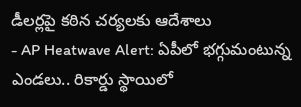డీలర్లపై కఠిన చర్యలకు ఆదేశాలు
- AP Heatwave Alert: ఏపీలో భగ్గుమంటున్న ఎండలు.. రికార్డు స్థాయిలో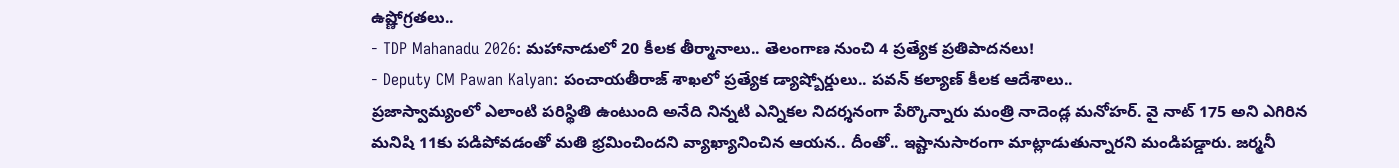ఉష్ణోగ్రతలు..
- TDP Mahanadu 2026: మహానాడులో 20 కీలక తీర్మానాలు.. తెలంగాణ నుంచి 4 ప్రత్యేక ప్రతిపాదనలు!
- Deputy CM Pawan Kalyan: పంచాయతీరాజ్ శాఖలో ప్రత్యేక డ్యాష్బోర్డులు.. పవన్ కల్యాణ్ కీలక ఆదేశాలు..
ప్రజాస్వామ్యంలో ఎలాంటి పరిస్థితి ఉంటుంది అనేది నిన్నటి ఎన్నికల నిదర్శనంగా పేర్కొన్నారు మంత్రి నాదెండ్ల మనోహర్. వై నాట్ 175 అని ఎగిరిన మనిషి 11కు పడిపోవడంతో మతి భ్రమించిందని వ్యాఖ్యానించిన ఆయన.. దీంతో.. ఇష్టానుసారంగా మాట్లాడుతున్నారని మండిపడ్డారు. జర్మనీ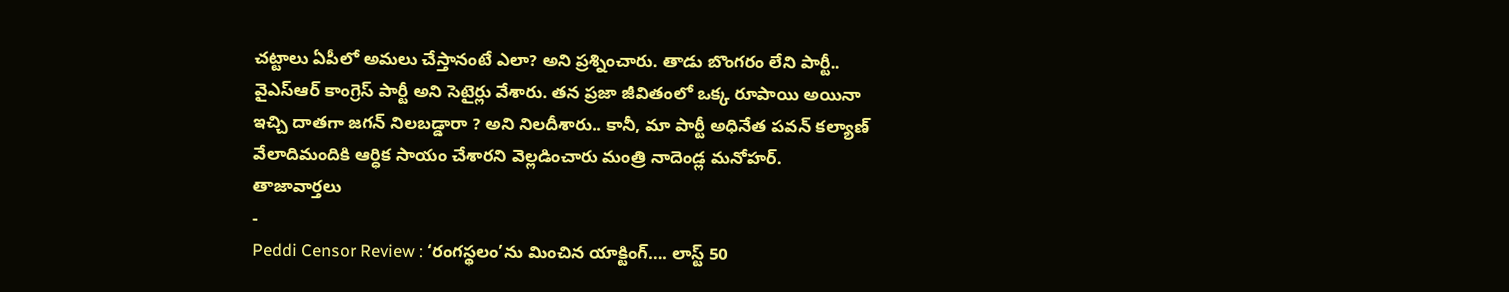చట్టాలు ఏపీలో అమలు చేస్తానంటే ఎలా? అని ప్రశ్నించారు. తాడు బొంగరం లేని పార్టీ.. వైఎస్ఆర్ కాంగ్రెస్ పార్టీ అని సెటైర్లు వేశారు. తన ప్రజా జీవితంలో ఒక్క రూపాయి అయినా ఇచ్చి దాతగా జగన్ నిలబడ్డారా ? అని నిలదీశారు.. కానీ, మా పార్టీ అధినేత పవన్ కల్యాణ్ వేలాదిమందికి ఆర్ధిక సాయం చేశారని వెల్లడించారు మంత్రి నాదెండ్ల మనోహర్.
తాజావార్తలు
-
Peddi Censor Review : ‘రంగస్థలం’ను మించిన యాక్టింగ్…. లాస్ట్ 50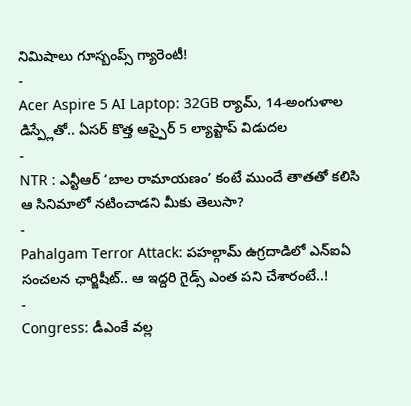నిమిషాలు గూస్బంప్స్ గ్యారెంటీ!
-
Acer Aspire 5 AI Laptop: 32GB ర్యామ్, 14-అంగుళాల డిస్ప్లేతో.. ఏసర్ కొత్త ఆస్పైర్ 5 ల్యాప్టాప్ విడుదల
-
NTR : ఎన్టీఆర్ ‘బాల రామాయణం’ కంటే ముందే తాతతో కలిసి ఆ సినిమాలో నటించాడని మీకు తెలుసా?
-
Pahalgam Terror Attack: పహల్గామ్ ఉగ్రదాడిలో ఎన్ఐఏ సంచలన ఛార్జిషీట్.. ఆ ఇద్దరి గైడ్స్ ఎంత పని చేశారంటే..!
-
Congress: డీఎంకే వల్ల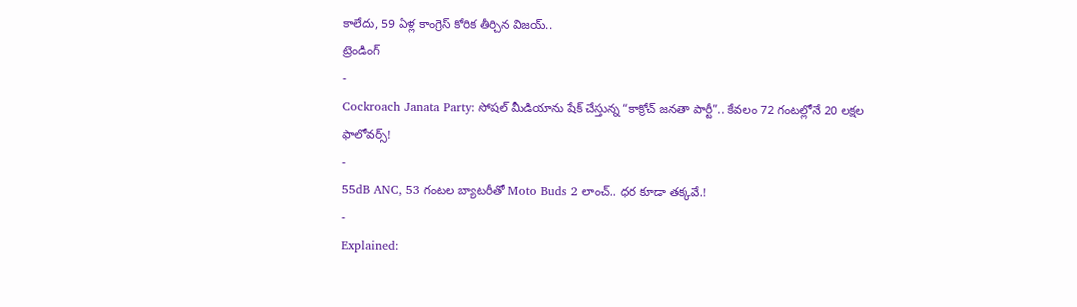కాలేదు, 59 ఏళ్ల కాంగ్రెస్ కోరిక తీర్చిన విజయ్..
ట్రెండింగ్
-
Cockroach Janata Party: సోషల్ మీడియాను షేక్ చేస్తున్న “కాక్రోచ్ జనతా పార్టీ”.. కేవలం 72 గంటల్లోనే 20 లక్షల ఫాలోవర్స్!
-
55dB ANC, 53 గంటల బ్యాటరీతో Moto Buds 2 లాంచ్.. ధర కూడా తక్కవే.!
-
Explained: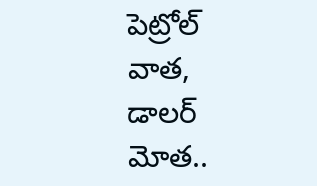పెట్రోల్ వాత, డాలర్ మోత..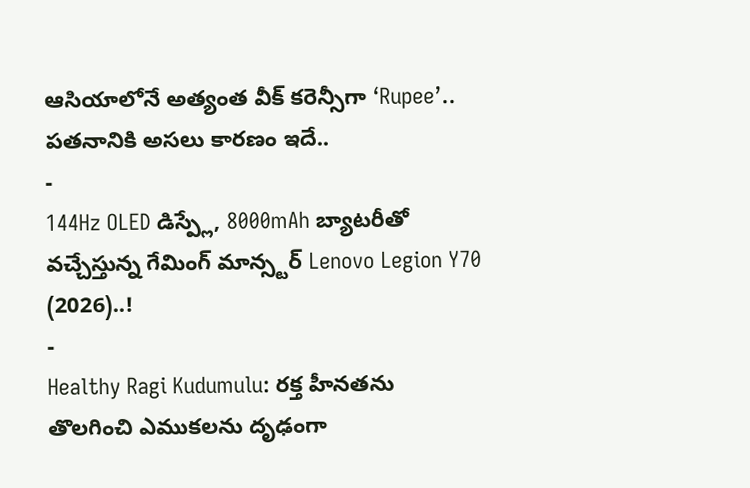ఆసియాలోనే అత్యంత వీక్ కరెన్సీగా ‘Rupee’.. పతనానికి అసలు కారణం ఇదే..
-
144Hz OLED డిస్ప్లే, 8000mAh బ్యాటరీతో వచ్చేస్తున్న గేమింగ్ మాన్స్టర్ Lenovo Legion Y70 (2026)..!
-
Healthy Ragi Kudumulu: రక్త హీనతను తొలగించి ఎముకలను దృఢంగా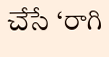చేసే ‘రాగి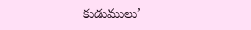కుడుములు’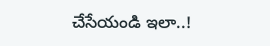చేసేయండి ఇలా..!